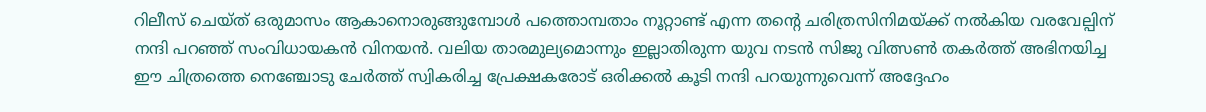റിലീസ് ചെയ്ത് ഒരുമാസം ആകാനൊരുങ്ങുമ്പോൾ പത്തൊമ്പതാം നൂറ്റാണ്ട് എന്ന തന്റെ ചരിത്രസിനിമയ്ക്ക് നൽകിയ വരവേല്പിന് നന്ദി പറഞ്ഞ് സംവിധായകൻ വിനയൻ. വലിയ താരമുല്യമൊന്നും ഇല്ലാതിരുന്ന യുവ നടൻ സിജു വിത്സൺ തകർത്ത് അഭിനയിച്ച ഈ ചിത്രത്തെ നെഞ്ചോടു ചേർത്ത് സ്വികരിച്ച പ്രേക്ഷകരോട് ഒരിക്കൽ കൂടി നന്ദി പറയുന്നുവെന്ന് അദ്ദേഹം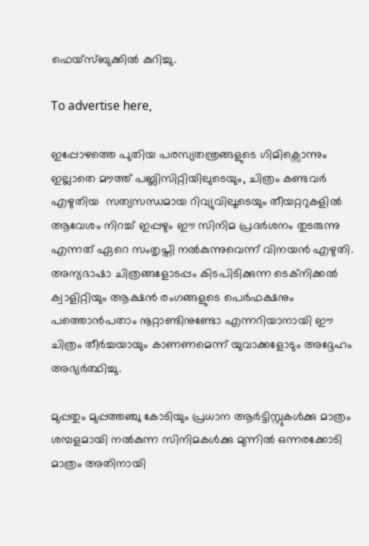ഫെയ്സ്ബുക്കിൽ കുറിച്ചു.

To advertise here,

ഇപ്പോഴത്തെ പുതിയ പരസ്യതന്ത്രങ്ങളുടെ ഗിമിക്സൊന്നും ഇല്ലാതെ മൗത്ത് പബ്ലിസിറ്റിയിലുടെയും, ചിത്രം കണ്ടവർ എഴുതിയ  സത്യസന്ധമായ റിവ്യുവിലൂടെയും തീയറ്ററുകളിൽ ആവേശം നിറച്ച് ഇപ്പഴും ഈ സിനിമ പ്രദർശനം തുടരുന്നു എന്നത് ഏറെ സംതൃപ്തി നൽകുന്നുവെന്ന് വിനയൻ എഴുതി. അന്യഭാഷാ ചിത്രങ്ങളോടപ്പം കിടപിടിക്കുന്ന ടെക്നിക്കൽ ക്വാളിറ്റിയും ആക്ഷൻ രംഗങ്ങളുടെ പെർഫക്ഷനും പത്തൊൻപതാം നൂറ്റാണ്ടിനുണ്ടോ എന്നറിയാനായി ഈ ചിത്രം തീർച്ചയായും കാണണമെന്ന് യുവാക്കളോടും അദ്ദേഹം അഭ്യർത്ഥിച്ചു.

മുപ്പതും മുപ്പത്തഞ്ചു കോടിയും പ്രധാന ആർട്ടിസ്റ്റുകൾക്കു മാത്രം ശമ്പളമായി നൽകുന്ന സിനിമകൾക്കു മുന്നിൽ ഒന്നരക്കോടി മാത്രം അതിനായി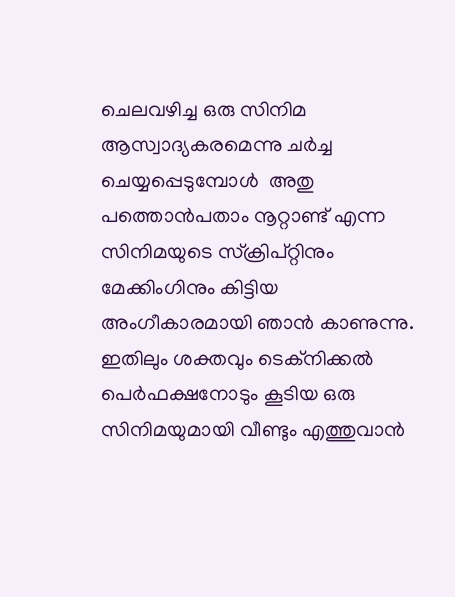ചെലവഴിച്ച ഒരു സിനിമ ആസ്വാദ്യകരമെന്നു ചർച്ച ചെയ്യപ്പെടുമ്പോൾ  അതു പത്തൊൻപതാം നൂറ്റാണ്ട് എന്ന സിനിമയുടെ സ്ക്രിപ്റ്റിനും മേക്കിംഗിനും കിട്ടിയ അംഗീകാരമായി ഞാൻ കാണുന്നു. ഇതിലും ശക്തവും ടെക്നിക്കൽ പെർഫക്ഷനോടും കൂടിയ ഒരു സിനിമയുമായി വീണ്ടും എത്തുവാൻ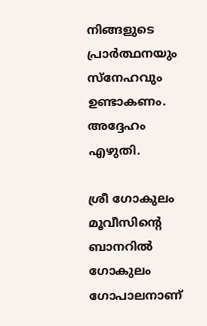നിങ്ങളുടെ പ്രാർത്ഥനയും സ്നേഹവും ഉണ്ടാകണം. അദ്ദേഹം എഴുതി.

ശ്രീ ഗോകുലം മൂവീസിന്റെ ബാനറിൽ ഗോകുലം ഗോപാലനാണ്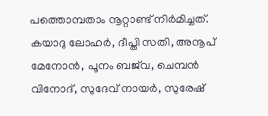പത്തൊമ്പതാം നൂറ്റാണ്ട് നിർമിച്ചത്. കയാദു ലോഹർ, ദീപ്തി സതി, അനൂപ് മേനോൻ, പൂനം ബജ്‌വ, ചെമ്പൻ വിനോദ്, സുദേവ് നായർ, സുരേഷ്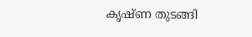കൃഷ്ണ തുടങ്ങി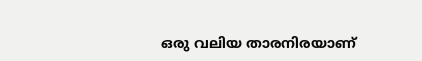ഒരു വലിയ താരനിരയാണ്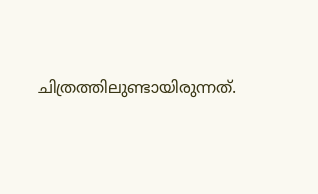ചിത്രത്തിലുണ്ടായിരുന്നത്.